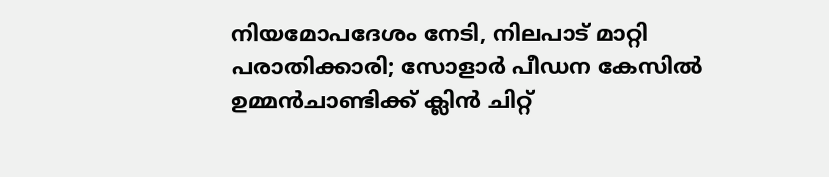നിയമോപദേശം നേടി, നിലപാട് മാറ്റി പരാതിക്കാരി; സോളാർ പീഡന കേസിൽ ഉമ്മൻചാണ്ടിക്ക് ക്ലിൻ ചിറ്റ്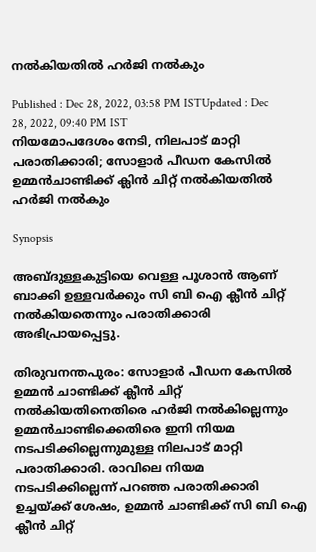നൽകിയതിൽ ഹർജി നൽകും

Published : Dec 28, 2022, 03:58 PM ISTUpdated : Dec 28, 2022, 09:40 PM IST
നിയമോപദേശം നേടി, നിലപാട് മാറ്റി പരാതിക്കാരി; സോളാർ പീഡന കേസിൽ ഉമ്മൻചാണ്ടിക്ക് ക്ലിൻ ചിറ്റ് നൽകിയതിൽ ഹർജി നൽകും

Synopsis

അബ്ദുള്ളകുട്ടിയെ വെള്ള പൂശാൻ ആണ് ബാക്കി ഉള്ളവർക്കും സി ബി ഐ ക്ലീൻ ചിറ്റ് നൽകിയതെന്നും പരാതിക്കാരി അഭിപ്രായപ്പെട്ടു.

തിരുവനന്തപുരം: സോളാർ പീഡന കേസിൽ ഉമ്മൻ ചാണ്ടിക്ക് ക്ലീൻ ചിറ്റ് നൽകിയതിനെതിരെ ഹർജി നൽകില്ലെന്നും ഉമ്മൻചാണ്ടിക്കെതിരെ ഇനി നിയമ നടപടിക്കില്ലെന്നുമുള്ള നിലപാട് മാറ്റി പരാതിക്കാരി. രാവിലെ നിയമ നടപടിക്കില്ലെന്ന് പറഞ്ഞ പരാതിക്കാരി ഉച്ചയ്ക്ക് ശേഷം, ഉമ്മൻ ചാണ്ടിക്ക് സി ബി ഐ ക്ലീൻ ചിറ്റ്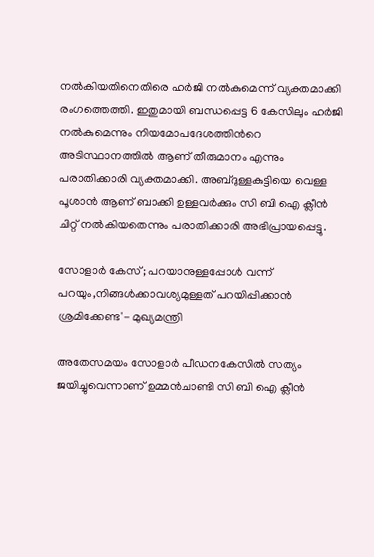നൽകിയതിനെതിരെ ഹർജി നൽകുമെന്ന് വ്യക്തമാക്കി രംഗത്തെത്തി. ഇതുമായി ബന്ധപ്പെട്ട 6 കേസിലും ഹർജി നൽകുമെന്നും നിയമോപദേശത്തിന്‍റെ അടിസ്ഥാനത്തിൽ ആണ് തീരുമാനം എന്നും പരാതിക്കാരി വ്യക്തമാക്കി. അബ്ദുള്ളകുട്ടിയെ വെള്ള പൂശാൻ ആണ് ബാക്കി ഉള്ളവർക്കും സി ബി ഐ ക്ലീൻ ചിറ്റ് നൽകിയതെന്നും പരാതിക്കാരി അഭിപ്രായപ്പെട്ടു.

സോളാര്‍ കേസ്; പറയാനുള്ളപ്പോള്‍ വന്ന് പറയും,നിങ്ങള്‍ക്കാവശ്യമുള്ളത് പറയിപ്പിക്കാന്‍ ശ്രമിക്കേണ്ട'- മുഖ്യമന്ത്രി

അതേസമയം സോളാർ പീഡനകേസിൽ സത്യം ജയിച്ചുവെന്നാണ് ഉമ്മൻചാണ്ടി സി ബി ഐ ക്ലീൻ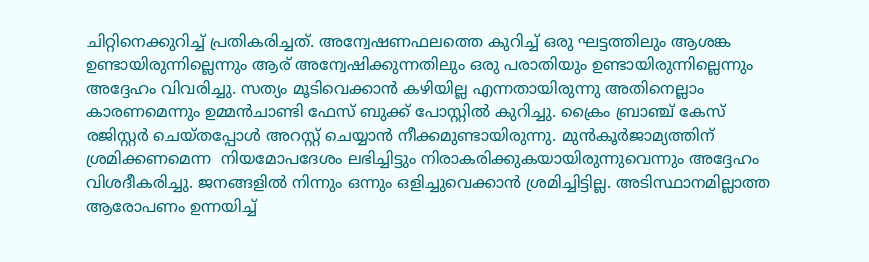ചിറ്റിനെക്കുറിച്ച് പ്രതികരിച്ചത്. അന്വേഷണഫലത്തെ കുറിച്ച് ഒരു ഘട്ടത്തിലും ആശങ്ക ഉണ്ടായിരുന്നില്ലെന്നും ആര് അന്വേഷിക്കുന്നതിലും ഒരു പരാതിയും ഉണ്ടായിരുന്നില്ലെന്നും അദ്ദേഹം വിവരിച്ചു. സത്യം മൂടിവെക്കാൻ കഴിയില്ല എന്നതായിരുന്നു അതിനെല്ലാം കാരണമെന്നും ഉമ്മൻചാണ്ടി ഫേസ് ബുക്ക് പോസ്റ്റിൽ കുറിച്ചു. ക്രൈം ബ്രാഞ്ച് കേസ് രജിസ്റ്റർ ചെയ്തപ്പോൾ അറസ്റ്റ് ചെയ്യാൻ നീക്കമുണ്ടായിരുന്നു. മുൻകൂർജാമ്യത്തിന് ശ്രമിക്കണമെന്ന  നിയമോപദേശം ലഭിച്ചിട്ടും നിരാകരിക്കുകയായിരുന്നുവെന്നും അദ്ദേഹം വിശദീകരിച്ചു. ജനങ്ങളിൽ നിന്നും ഒന്നും ഒളിച്ചുവെക്കാൻ ശ്രമിച്ചിട്ടില്ല. അടിസ്ഥാനമില്ലാത്ത ആരോപണം ഉന്നയിച്ച്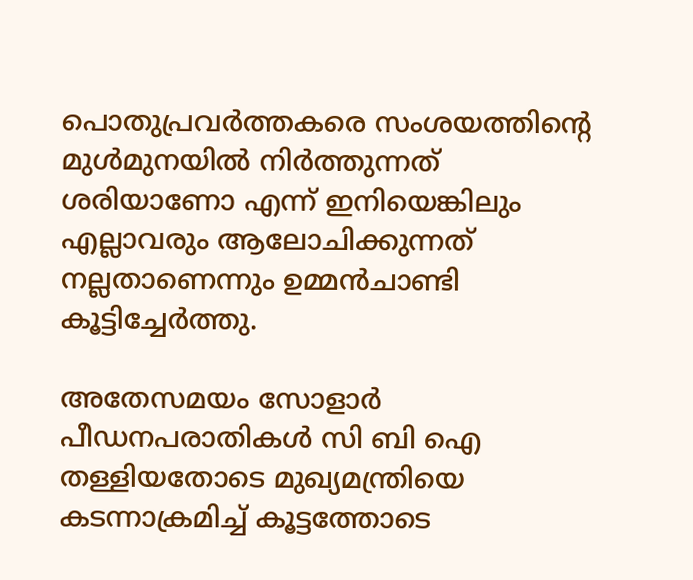പൊതുപ്രവർത്തകരെ സംശയത്തിന്‍റെ മുൾമുനയിൽ നിർത്തുന്നത് ശരിയാണോ എന്ന് ഇനിയെങ്കിലും എല്ലാവരും ആലോചിക്കുന്നത് നല്ലതാണെന്നും ഉമ്മൻചാണ്ടി കൂട്ടിച്ചേർത്തു.

അതേസമയം സോളാർ പീഡനപരാതികൾ സി ബി ഐ തള്ളിയതോടെ മുഖ്യമന്ത്രിയെ കടന്നാക്രമിച്ച് കൂട്ടത്തോടെ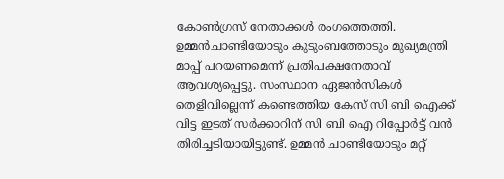കോൺഗ്രസ് നേതാക്കൾ രംഗത്തെത്തി. ഉമ്മൻചാണ്ടിയോടും കുടുംബത്തോടും മുഖ്യമന്ത്രി മാപ്പ് പറയണമെന്ന് പ്രതിപക്ഷനേതാവ് ആവശ്യപ്പെട്ടു. സംസ്ഥാന ഏജൻസികൾ തെളിവില്ലെന്ന് കണ്ടെത്തിയ കേസ് സി ബി ഐക്ക് വിട്ട ഇടത് സർക്കാറിന് സി ബി ഐ റിപ്പോർട്ട് വൻ തിരിച്ചടിയായിട്ടുണ്ട്. ഉമ്മൻ ചാണ്ടിയോടും മറ്റ്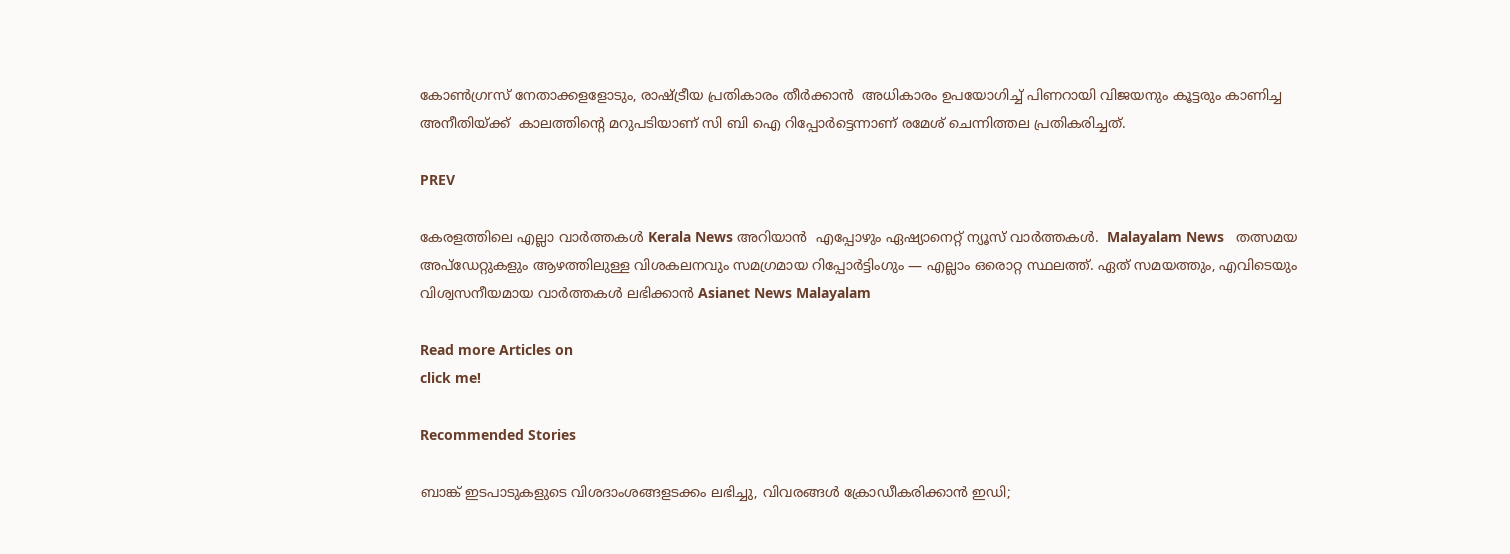കോൺഗ്രrസ് നേതാക്കളളോടും, രാഷ്ട്രീയ പ്രതികാരം തീർക്കാൻ  അധികാരം ഉപയോഗിച്ച് പിണറായി വിജയനും കൂട്ടരും കാണിച്ച അനീതിയ്ക്ക്  കാലത്തിന്റെ മറുപടിയാണ് സി ബി ഐ റിപ്പോർട്ടെന്നാണ് രമേശ് ചെന്നിത്തല പ്രതികരിച്ചത്.

PREV

കേരളത്തിലെ എല്ലാ വാർത്തകൾ Kerala News അറിയാൻ  എപ്പോഴും ഏഷ്യാനെറ്റ് ന്യൂസ് വാർത്തകൾ.  Malayalam News   തത്സമയ അപ്‌ഡേറ്റുകളും ആഴത്തിലുള്ള വിശകലനവും സമഗ്രമായ റിപ്പോർട്ടിംഗും — എല്ലാം ഒരൊറ്റ സ്ഥലത്ത്. ഏത് സമയത്തും, എവിടെയും വിശ്വസനീയമായ വാർത്തകൾ ലഭിക്കാൻ Asianet News Malayalam

Read more Articles on
click me!

Recommended Stories

ബാങ്ക് ഇടപാടുകളുടെ വിശദാംശങ്ങളടക്കം ലഭിച്ചു, വിവരങ്ങള്‍ ക്രോഡീകരിക്കാന്‍ ഇഡി;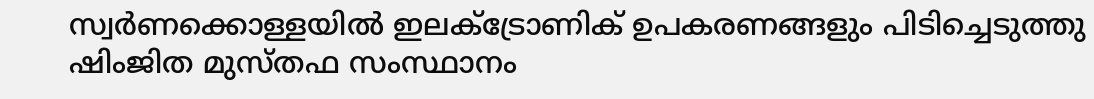സ്വർണക്കൊള്ളയിൽ ഇലക്ട്രോണിക് ഉപകരണങ്ങളും പിടിച്ചെടുത്തു
ഷിംജിത മുസ്തഫ സംസ്ഥാനം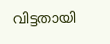വിട്ടതായി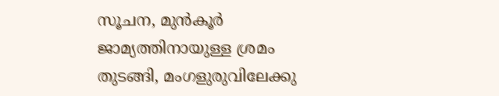സൂചന, മുൻകൂർ ജാമ്യത്തിനായുള്ള ശ്രമം തുടങ്ങി, മംഗളുരുവിലേക്കു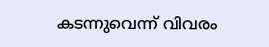കടന്നുവെന്ന് വിവരം